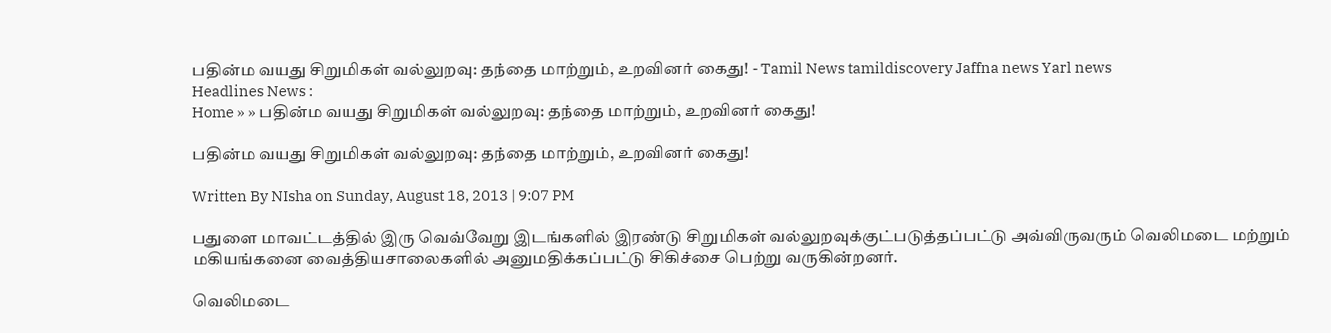பதின்ம வயது சிறுமிகள் வல்லுறவு: தந்தை மாற்றும், உறவினர் கைது! - Tamil News tamildiscovery Jaffna news Yarl news
Headlines News :
Home » » பதின்ம வயது சிறுமிகள் வல்லுறவு: தந்தை மாற்றும், உறவினர் கைது!

பதின்ம வயது சிறுமிகள் வல்லுறவு: தந்தை மாற்றும், உறவினர் கைது!

Written By NIsha on Sunday, August 18, 2013 | 9:07 PM

பதுளை மாவட்டத்தில் இரு வெவ்வேறு இடங்களில் இரண்டு சிறுமிகள் வல்லுறவுக்குட்படுத்தப்பட்டு அவ்விருவரும் வெலிமடை மற்றும் மகியங்கனை வைத்தியசாலைகளில் அனுமதிக்கப்பட்டு சிகிச்சை பெற்று வருகின்றனர்.

வெலிமடை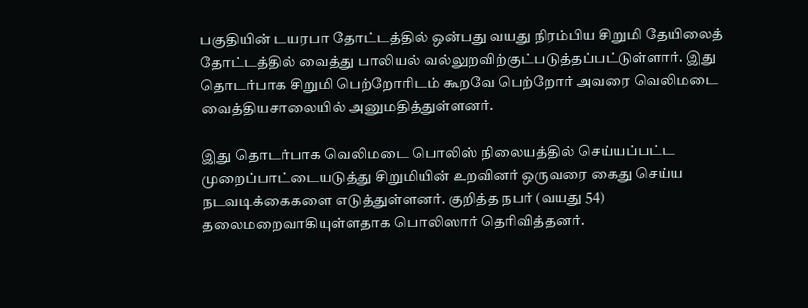பகுதியின் டயரபா தோட்டத்தில் ஒன்பது வயது நிரம்பிய சிறுமி தேயிலைத் தோட்டத்தில் வைத்து பாலியல் வல்லுறவிற்குட்படுத்தப்பட்டுள்ளார். இது தொடர்பாக சிறுமி பெற்றோரிடம் கூறவே பெற்றோர் அவரை வெலிமடை வைத்தியசாலையில் அனுமதித்துள்ளனர்.

இது தொடர்பாக வெலிமடை பொலிஸ் நிலையத்தில் செய்யப்பட்ட முறைப்பாட்டையடுத்து சிறுமியின் உறவினர் ஒருவரை கைது செய்ய நடவடிக்கைகளை எடுத்துள்ளனர். குறித்த நபர் (வயது 54) தலைமறைவாகியுள்ளதாக பொலிஸார் தெரிவித்தனர்.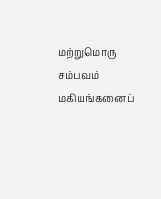மற்றுமொரு சம்பவம் மகியங்கனைப்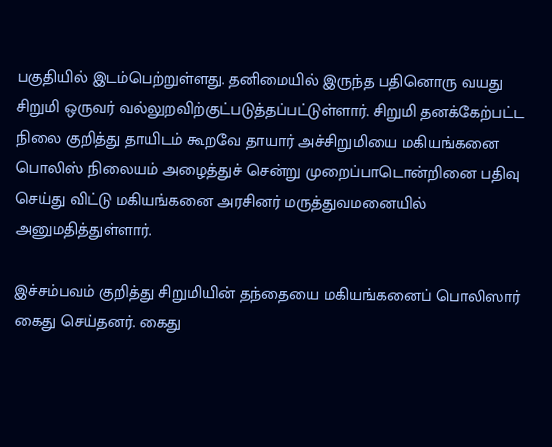பகுதியில் இடம்பெற்றுள்ளது. தனிமையில் இருந்த பதினொரு வயது சிறுமி ஒருவர் வல்லுறவிற்குட்படுத்தப்பட்டுள்ளார். சிறுமி தனக்கேற்பட்ட நிலை குறித்து தாயிடம் கூறவே தாயார் அச்சிறுமியை மகியங்கனை பொலிஸ் நிலையம் அழைத்துச் சென்று முறைப்பாடொன்றினை பதிவு செய்து விட்டு மகியங்கனை அரசினர் மருத்துவமனையில் அனுமதித்துள்ளார்.

இச்சம்பவம் குறித்து சிறுமியின் தந்தையை மகியங்கனைப் பொலிஸார் கைது செய்தனர். கைது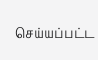செய்யப்பட்ட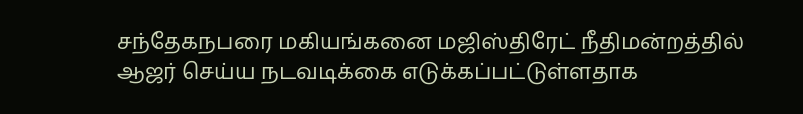சந்தேகநபரை மகியங்கனை மஜிஸ்திரேட் நீதிமன்றத்தில் ஆஜர் செய்ய நடவடிக்கை எடுக்கப்பட்டுள்ளதாக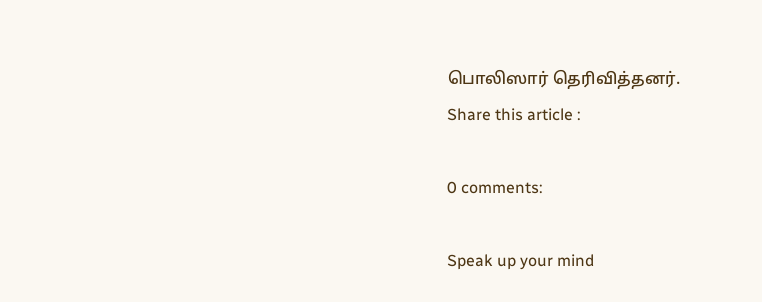பொலிஸார் தெரிவித்தனர்.
Share this article :

0 comments:

Speak up your mind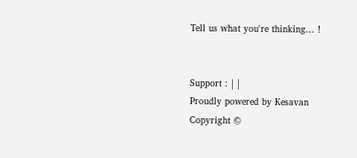Tell us what you're thinking... !


Support : | |
Proudly powered by Kesavan
Copyright ©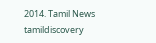2014. Tamil News tamildiscovery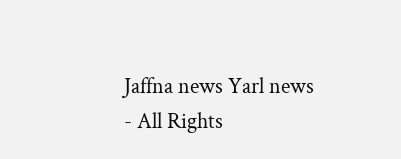Jaffna news Yarl news - All Rights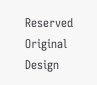Reserved
Original Design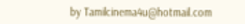by Tamilcinema4u@hotmail.com